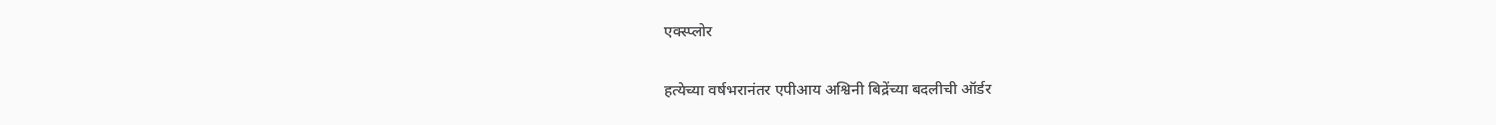एक्स्प्लोर

हत्येच्या वर्षभरानंतर एपीआय अश्विनी बिद्रेंच्या बदलीची ऑर्डर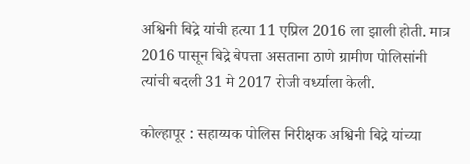अश्विनी बिद्रे यांची हत्या 11 एप्रिल 2016 ला झाली होती. मात्र 2016 पासून बिद्रे बेपत्ता असताना ठाणे ग्रामीण पोलिसांनी त्यांची बदली 31 मे 2017 रोजी वर्ध्याला केली.

कोल्हापूर : सहाय्यक पोलिस निरीक्षक अश्विनी बिद्रे यांच्या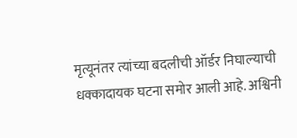मृत्यूनंतर त्यांच्या बदलीची ऑर्डर निघाल्याची धक्कादायक घटना समोर आली आहे. अश्विनी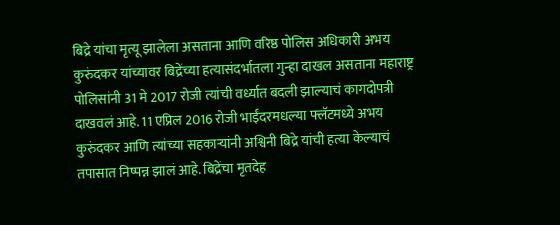बिद्रे यांचा मृत्यू झालेला असताना आणि वरिष्ठ पोलिस अधिकारी अभय कुरुंदकर यांच्यावर बिद्रेंच्या हत्यासंदर्भातला गुन्हा दाखल असताना महाराष्ट्र पोलिसांनी 31 मे 2017 रोजी त्यांची वर्ध्यात बदली झाल्याचं कागदोपत्री दाखवलं आहे. 11 एप्रिल 2016 रोजी भाईंदरमधल्या फ्लॅटमध्ये अभय कुरुंदकर आणि त्यांच्या सहकाऱ्यांनी अश्विनी बिद्रे यांची हत्या केल्याचं तपासात निष्पन्न झालं आहे. बिद्रेंचा मृतदेह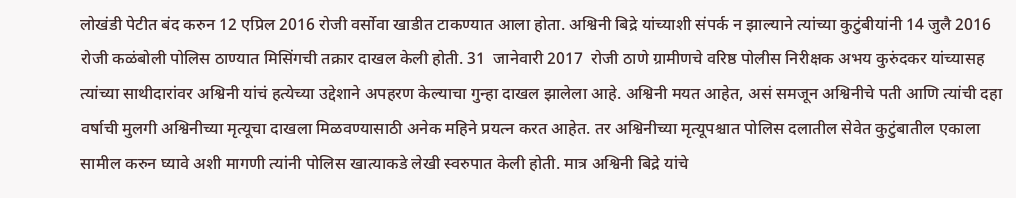लोखंडी पेटीत बंद करुन 12 एप्रिल 2016 रोजी वर्सोवा खाडीत टाकण्यात आला होता. अश्विनी बिद्रे यांच्याशी संपर्क न झाल्याने त्यांच्या कुटुंबीयांनी 14 जुलै 2016 रोजी कळंबोली पोलिस ठाण्यात मिसिंगची तक्रार दाखल केली होती. 31  जानेवारी 2017  रोजी ठाणे ग्रामीणचे वरिष्ठ पोलीस निरीक्षक अभय कुरुंदकर यांच्यासह त्यांच्या साथीदारांवर अश्विनी यांचं हत्येच्या उद्देशाने अपहरण केल्याचा गुन्हा दाखल झालेला आहे. अश्विनी मयत आहेत, असं समजून अश्विनीचे पती आणि त्यांची दहा वर्षाची मुलगी अश्विनीच्या मृत्यूचा दाखला मिळवण्यासाठी अनेक महिने प्रयत्न करत आहेत. तर अश्विनीच्या मृत्यूपश्चात पोलिस दलातील सेवेत कुटुंबातील एकाला सामील करुन घ्यावे अशी मागणी त्यांनी पोलिस खात्याकडे लेखी स्वरुपात केली होती. मात्र अश्विनी बिद्रे यांचे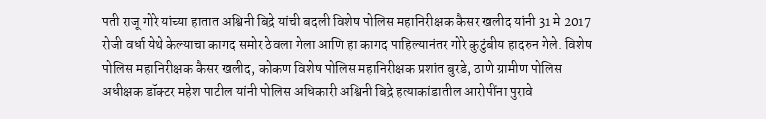पती राजू गोरे यांच्या हातात अश्विनी बिद्रे यांची बदली विशेष पोलिस महानिरीक्षक कैसर खलीद यांनी 31 मे 2017 रोजी वर्धा येथे केल्याचा कागद समोर ठेवला गेला आणि हा कागद पाहिल्यानंतर गोरे कुटुंबीय हादरुन गेले. विशेष पोलिस महानिरीक्षक कैसर खलीद, कोकण विशेष पोलिस महानिरीक्षक प्रशांत बुरडे, ठाणे ग्रामीण पोलिस अधीक्षक डॉक्टर महेश पाटील यांनी पोलिस अधिकारी अश्विनी बिद्रे हत्याकांडातील आरोपींना पुरावे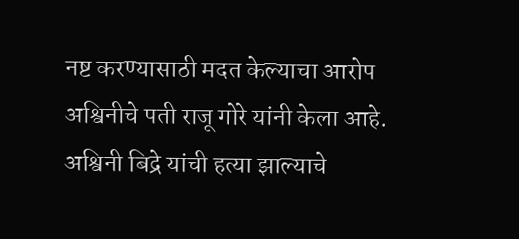नष्ट करण्यासाठी मदत केल्याचा आरोप अश्विनीचे पती राजू गोरे यांनी केला आहे. अश्विनी बिद्रे यांची हत्या झाल्याचे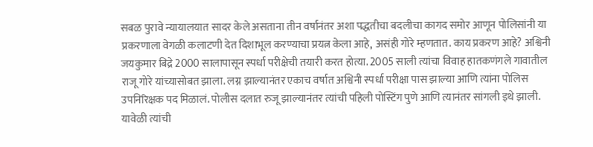सबळ पुरावे न्यायालयात सादर केले असताना तीन वर्षानंतर अशा पद्धतीचा बदलीचा कागद समोर आणून पोलिसांनी या प्रकरणाला वेगळी कलाटणी देत दिशाभूल करण्याचा प्रयत्न केला आहे, असंही गोरे म्हणतात. काय प्रकरण आहे? अश्विनी जयकुमार बिद्रे 2000 सालापासून स्पर्धा परीक्षेची तयारी करत होत्या. 2005 साली त्यांचा विवाह हातकणंगले गावातील राजू गोरे यांच्यासोबत झाला. लग्न झाल्यानंतर एकाच वर्षात अश्विनी स्पर्धा परीक्षा पास झाल्या आणि त्यांना पोलिस उपनिरिक्षक पद मिळालं. पोलीस दलात रुजू झाल्यानंतर त्यांची पहिली पोस्टिंग पुणे आणि त्यानंतर सांगली इथे झाली. यावेळी त्यांची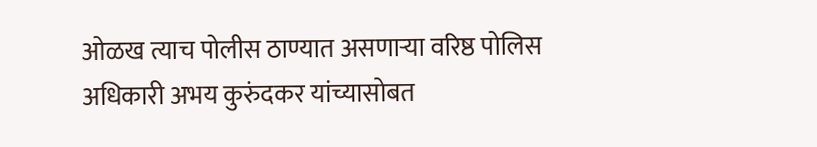ओळख त्याच पोलीस ठाण्यात असणाऱ्या वरिष्ठ पोलिस अधिकारी अभय कुरुंदकर यांच्यासोबत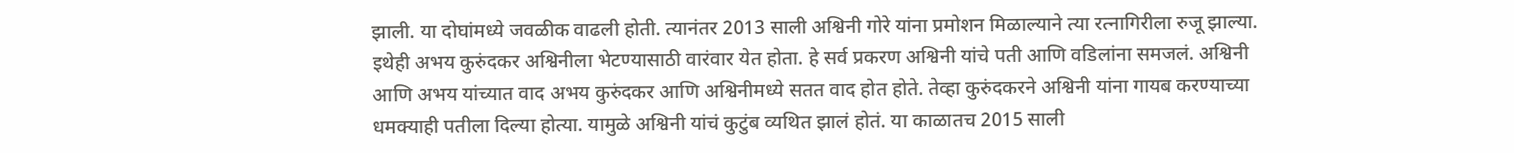झाली. या दोघांमध्ये जवळीक वाढली होती. त्यानंतर 2013 साली अश्विनी गोरे यांना प्रमोशन मिळाल्याने त्या रत्नागिरीला रुजू झाल्या. इथेही अभय कुरुंदकर अश्विनीला भेटण्यासाठी वारंवार येत होता. हे सर्व प्रकरण अश्विनी यांचे पती आणि वडिलांना समजलं. अश्विनी आणि अभय यांच्यात वाद अभय कुरुंदकर आणि अश्विनीमध्ये सतत वाद होत होते. तेव्हा कुरुंदकरने अश्विनी यांना गायब करण्याच्या धमक्याही पतीला दिल्या होत्या. यामुळे अश्विनी यांचं कुटुंब व्यथित झालं होतं. या काळातच 2015 साली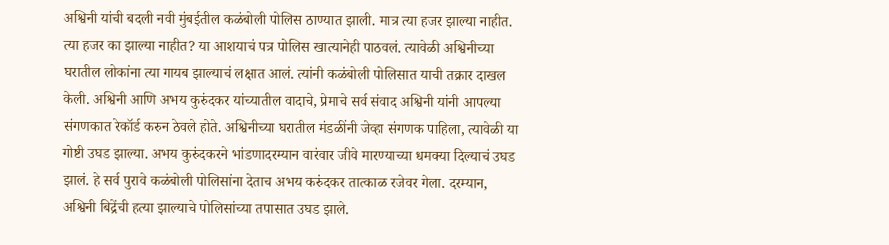अश्विनी यांची बदली नवी मुंबईतील कळंबोली पोलिस ठाण्यात झाली. मात्र त्या हजर झाल्या नाहीत. त्या हजर का झाल्या नाहीत? या आशयाचं पत्र पोलिस खात्यानेही पाठवलं. त्यावेळी अश्विनीच्या घरातील लोकांना त्या गायब झाल्याचं लक्षात आलं. त्यांनी कळंबोली पोलिसात याची तक्रार दाखल केली. अश्विनी आणि अभय कुरुंदकर यांच्यातील वादाचे, प्रेमाचे सर्व संवाद अश्विनी यांनी आपल्या संगणकात रेकॉर्ड करुन ठेवले होते. अश्विनीच्या घरातील मंडळींनी जेव्हा संगणक पाहिला, त्यावेळी या गोष्टी उघड झाल्या. अभय कुरुंदकरने भांडणादरम्यान वारंवार जीवे मारण्याच्या धमक्या दिल्याचं उघड झालं. हे सर्व पुरावे कळंबोली पोलिसांना देताच अभय करुंदकर तात्काळ रजेवर गेला. दरम्यान, अश्विनी बिद्रेंची हत्या झाल्याचे पोलिसांच्या तपासात उघड झाले.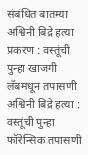संबंधित बातम्या अश्विनी बिद्रे हत्या प्रकरण : वस्तूंची पुन्हा खाजगी लॅबमधून तपासणी अश्विनी बिद्रे हत्या : वस्तूंची पुन्हा फॉरेन्सिक तपासणी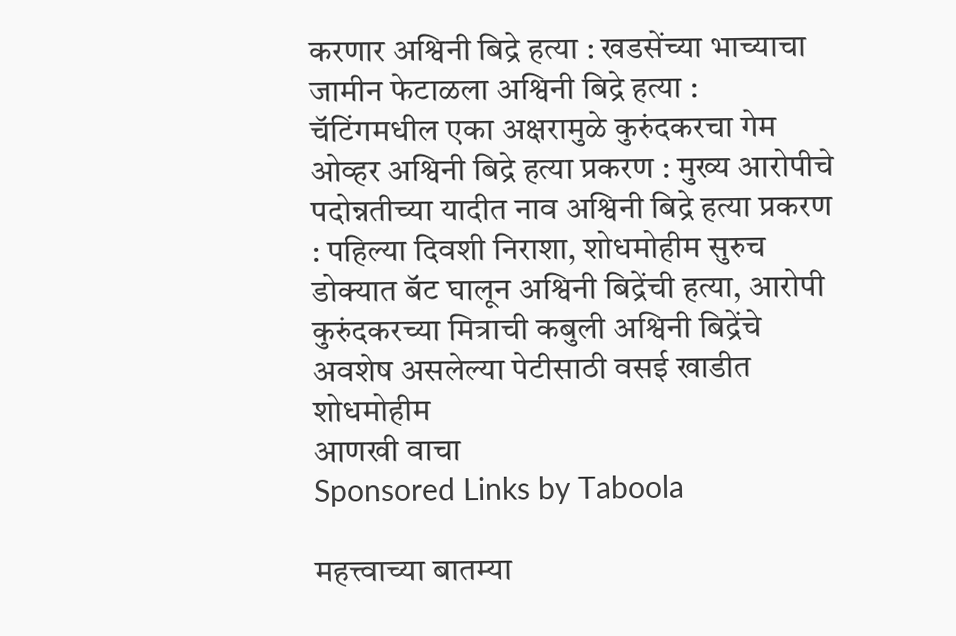करणार अश्विनी बिद्रे हत्या : खडसेंच्या भाच्याचा जामीन फेटाळला अश्विनी बिद्रे हत्या : चॅटिंगमधील एका अक्षरामुळे कुरुंदकरचा गेम ओव्हर अश्विनी बिद्रे हत्या प्रकरण : मुख्य आरोपीचे पदोन्नतीच्या यादीत नाव अश्विनी बिद्रे हत्या प्रकरण : पहिल्या दिवशी निराशा, शोधमोहीम सुरुच डोक्यात बॅट घालून अश्विनी बिद्रेंची हत्या, आरोपी कुरुंदकरच्या मित्राची कबुली अश्विनी बिद्रेंचे अवशेष असलेल्या पेटीसाठी वसई खाडीत शोधमोहीम
आणखी वाचा
Sponsored Links by Taboola

महत्त्वाच्या बातम्या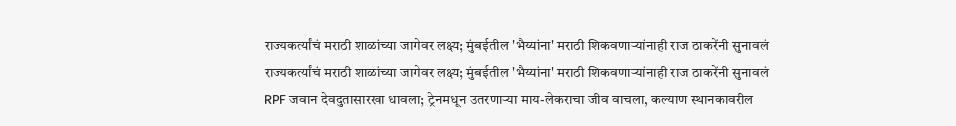राज्यकर्त्यांचं मराठी शाळांच्या जागेवर लक्ष्य; मुंबईतील 'भैय्यांना' मराठी शिकवणाऱ्यांनाही राज ठाकरेंनी सुनावलं
राज्यकर्त्यांचं मराठी शाळांच्या जागेवर लक्ष्य; मुंबईतील 'भैय्यांना' मराठी शिकवणाऱ्यांनाही राज ठाकरेंनी सुनावलं
RPF जवान देवदुतासारखा धावला; ट्रेनमधून उतरणाऱ्या माय-लेकराचा जीव वाचला, कल्याण स्थानकावरील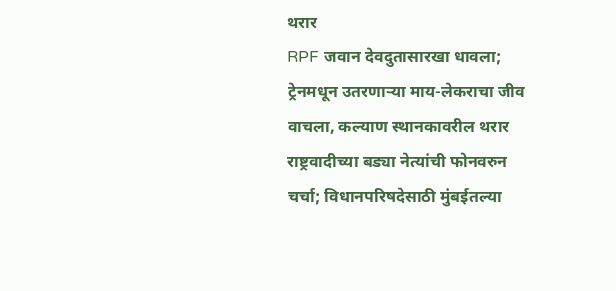थरार
RPF जवान देवदुतासारखा धावला; ट्रेनमधून उतरणाऱ्या माय-लेकराचा जीव वाचला, कल्याण स्थानकावरील थरार
राष्ट्रवादीच्या बड्या नेत्यांची फोनवरुन चर्चा; विधानपरिषदेसाठी मुंबईतल्या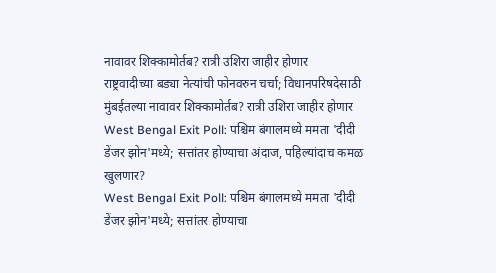नावावर शिक्कामोर्तब? रात्री उशिरा जाहीर होणार
राष्ट्रवादीच्या बड्या नेत्यांची फोनवरुन चर्चा; विधानपरिषदेसाठी मुंबईतल्या नावावर शिक्कामोर्तब? रात्री उशिरा जाहीर होणार
West Bengal Exit Poll: पश्चिम बंगालमध्ये ममता 'दीदी डेंजर झोन'मध्ये; सत्तांतर होण्याचा अंदाज, पहिल्यांदाच कमळ खुलणार?
West Bengal Exit Poll: पश्चिम बंगालमध्ये ममता 'दीदी डेंजर झोन'मध्ये; सत्तांतर होण्याचा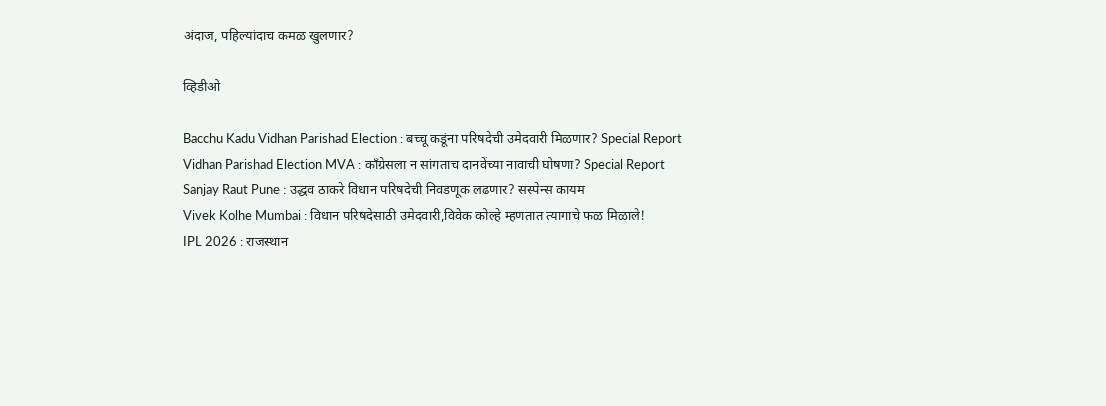अंदाज, पहिल्यांदाच कमळ खुलणार?

व्हिडीओ

Bacchu Kadu Vidhan Parishad Election : बच्चू कडूंना परिषदेची उमेदवारी मिळणार? Special Report
Vidhan Parishad Election MVA : काँग्रेसला न सांगताच दानवेंच्या नावाची घोषणा? Special Report
Sanjay Raut Pune : उद्धव ठाकरे विधान परिषदेची निवडणूक लढणार? सस्पेन्स कायम
Vivek Kolhe Mumbai : विधान परिषदेसाठी उमेदवारी,विवेक कोल्हे म्हणतात त्यागाचे फळ मिळाले!
IPL 2026 : राजस्थान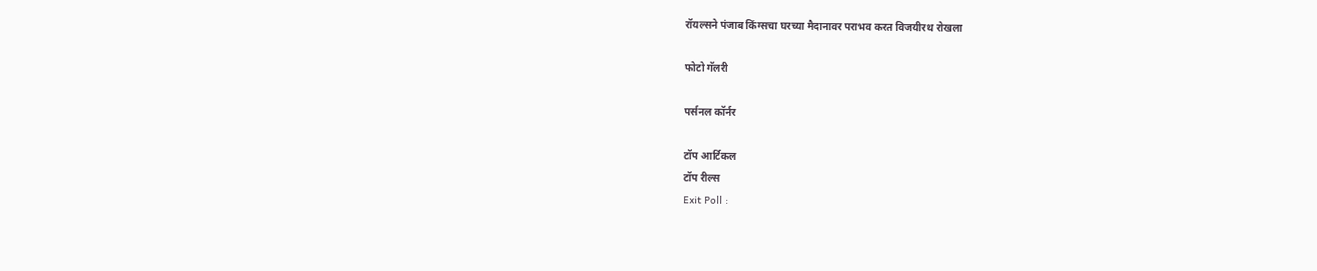रॉयल्सने पंजाब किंग्सचा घरच्या मैदानावर पराभव करत विजयीरथ रोखला

फोटो गॅलरी

पर्सनल कॉर्नर

टॉप आर्टिकल
टॉप रील्स
Exit Poll :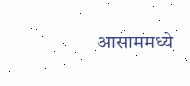आसाममध्ये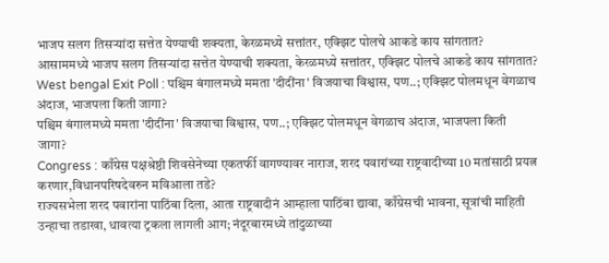भाजप सलग तिसऱ्यांदा सत्तेत येण्याची शक्यता, केरळमध्ये सत्तांतर, एक्झिट पोलचे आकडे काय सांगतात?
आसाममध्ये भाजप सलग तिसऱ्यांदा सत्तेत येण्याची शक्यता, केरळमध्ये सत्तांतर, एक्झिट पोलचे आकडे काय सांगतात?
West bengal Exit Poll : पश्चिम बंगालमध्ये ममता 'दीदींना' विजयाचा विश्वास, पण..; एक्झिट पोलमधून वेगळाच अंदाज, भाजपला किती जागा?
पश्चिम बंगालमध्ये ममता 'दीदींना' विजयाचा विश्वास, पण..; एक्झिट पोलमधून वेगळाच अंदाज, भाजपला किती जागा?
Congress : काँग्रेस पक्षश्रेष्ठी शिवसेनेच्या एकतर्फी वागण्यावर नाराज, शरद पवारांच्या राष्ट्रवादीच्या 10 मतांसाठी प्रयत्न करणार,विधानपरिषदेवरुन मविआला तडे?
राज्यसभेला शरद पवारांना पाठिंबा दिला, आता राष्ट्रवादीनं आम्हाला पाठिंबा द्यावा, काँग्रेसची भावना, सूत्रांची माहिती
उन्हाचा तडाखा, धावत्या ट्रकला लागली आग; नंदूरबारमध्ये तांदुळाच्या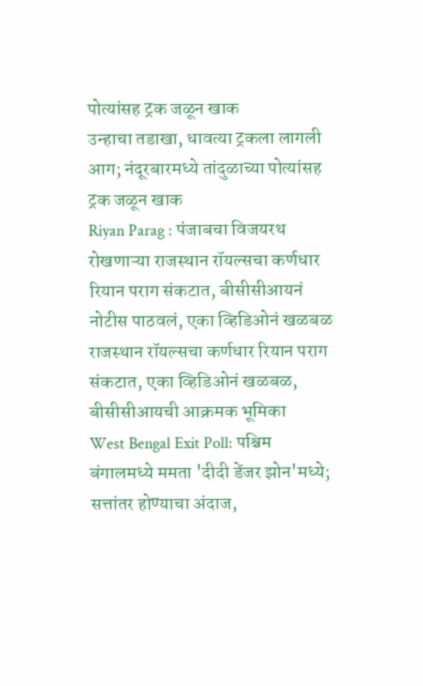पोत्यांसह ट्रक जळून खाक
उन्हाचा तडाखा, धावत्या ट्रकला लागली आग; नंदूरबारमध्ये तांदुळाच्या पोत्यांसह ट्रक जळून खाक
Riyan Parag : पंजाबचा विजयरथ रोखणाऱ्या राजस्थान रॉयल्सचा कर्णधार रियान पराग संकटात, बीसीसीआयनं नोटीस पाठवलं, एका व्हिडिओनं खळबळ
राजस्थान रॉयल्सचा कर्णधार रियान पराग संकटात, एका व्हिडिओनं खळबळ, बीसीसीआयची आक्रमक भूमिका
West Bengal Exit Poll: पश्चिम बंगालमध्ये ममता 'दीदी डेंजर झोन'मध्ये; सत्तांतर होण्याचा अंदाज,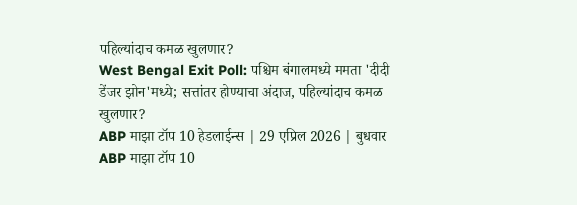पहिल्यांदाच कमळ खुलणार?
West Bengal Exit Poll: पश्चिम बंगालमध्ये ममता 'दीदी डेंजर झोन'मध्ये; सत्तांतर होण्याचा अंदाज, पहिल्यांदाच कमळ खुलणार?
ABP माझा टॉप 10 हेडलाईन्स | 29 एप्रिल 2026 | बुधवार
ABP माझा टॉप 10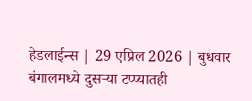हेडलाईन्स | 29 एप्रिल 2026 | बुधवार
बंगालमध्ये दुसऱ्या टप्प्यातही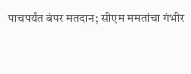पाचपर्यंत बंपर मतदान; सीएम ममतांचा गंभीर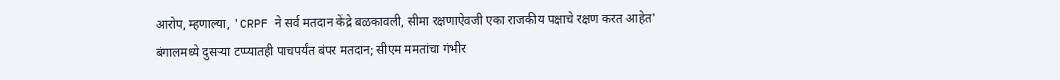आरोप, म्हणाल्या, 'CRPF ने सर्व मतदान केंद्रे बळकावली, सीमा रक्षणाऐवजी एका राजकीय पक्षाचे रक्षण करत आहेत'
बंगालमध्ये दुसऱ्या टप्प्यातही पाचपर्यंत बंपर मतदान; सीएम ममतांचा गंभीर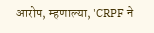आरोप, म्हणाल्या, 'CRPF ने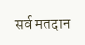सर्व मतदान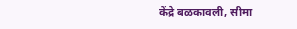केंद्रे बळकावली, सीमा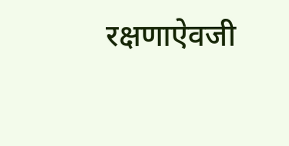रक्षणाऐवजी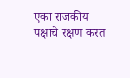एका राजकीय पक्षाचे रक्षण करत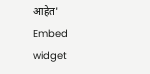आहेत'
Embed widget